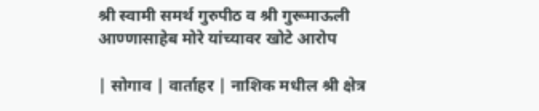श्री स्वामी समर्थ गुरुपीठ व श्री गुरूमाऊली आण्णासाहेब मोरे यांच्यावर खोटे आरोप

| सोगाव | वार्ताहर | नाशिक मधील श्री क्षेत्र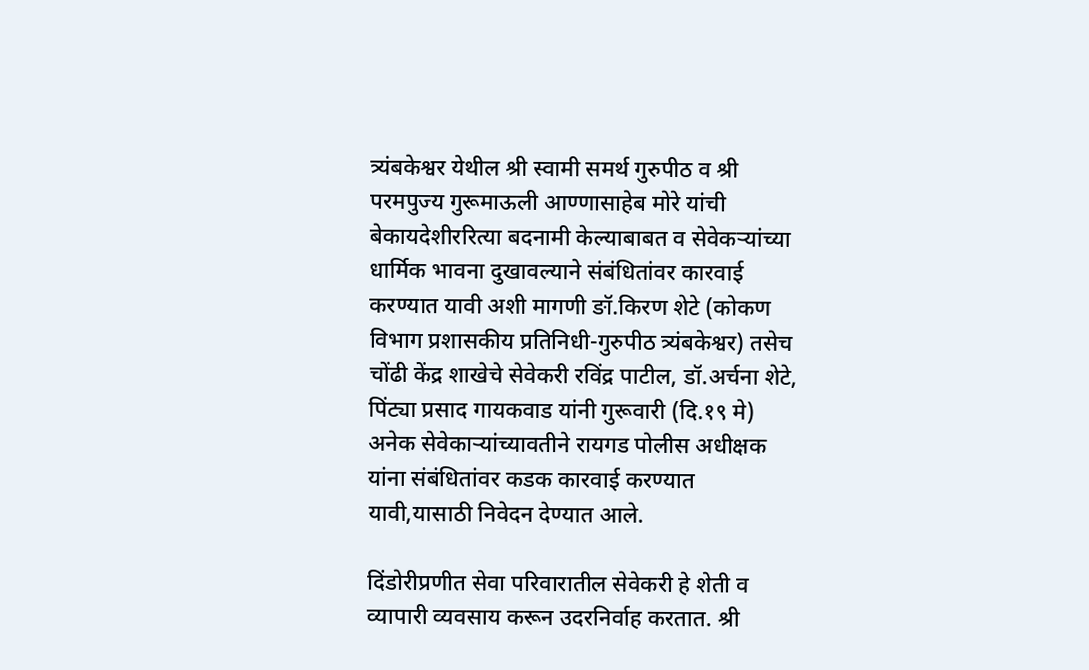त्र्यंबकेश्वर येथील श्री स्वामी समर्थ गुरुपीठ व श्री परमपुज्य गुरूमाऊली आण्णासाहेब मोरे यांची बेकायदेशीररित्या बदनामी केल्याबाबत व सेवेकऱ्यांच्या धार्मिक भावना दुखावल्याने संबंधितांवर कारवाई करण्यात यावी अशी मागणी ङॉ.किरण शेटे (कोकण विभाग प्रशासकीय प्रतिनिधी-गुरुपीठ त्र्यंबकेश्वर) तसेच चोंढी केंद्र शाखेचे सेवेकरी रविंद्र पाटील, डॉ.अर्चना शेटे, पिंट्या प्रसाद गायकवाड यांनी गुरूवारी (दि.१९ मे) अनेक सेवेकाऱ्यांच्यावतीने रायगड पोलीस अधीक्षक यांना संबंधितांवर कडक कारवाई करण्यात यावी,यासाठी निवेदन देण्यात आले.

दिंडोरीप्रणीत सेवा परिवारातील सेवेकरी हे शेती व व्यापारी व्यवसाय करून उदरनिर्वाह करतात. श्री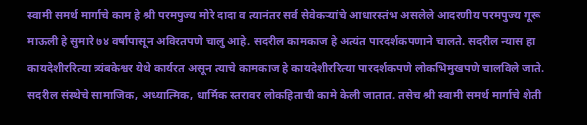स्वामी समर्थ मार्गाचे काम हे श्री परमपुज्य मोरे दादा व त्यानंतर सर्व सेवेकऱ्यांचे आधारस्तंभ असलेले आदरणीय परमपुज्य गूरू माऊली हे सुमारे ७४ वर्षापासून अविरतपणे चालु आहे. सदरील कामकाज हे अत्यंत पारदर्शकपणाने चालते. सदरील न्यास हा कायदेशीररित्या त्र्यंबकेश्वर येथे कार्यरत असून त्याचे कामकाज हे कायदेशीररित्या पारदर्शकपणे लोकभिमुखपणे चालविले जाते. सदरील संस्थेचे सामाजिक, अध्यात्मिक, धार्मिक स्तरावर लोकहिताची कामे केली जातात. तसेच श्री स्वामी समर्थ मार्गाचे शेती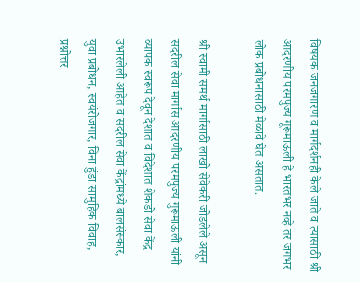विषयक जनजगारण व मार्गदर्शनही केले जाते व त्यासाठी श्री आदरणीय परमपुज्य गूरूमाऊली हे भारतभर नव्हे तर जगभर लोक प्रबोधनासाठी मेळावे घेत असतात.

श्री स्वामी समर्थ मार्गासाठी लाखो सेवेकरी जोडलेले असून सदरील सेवा मार्गास आदरणीय परमपुज्य गुरूमाऊली यांनी व्यापक स्वरूप देवून देशात व विदेशात शेकडो सेवा केंद्र उभारलेली आहेत व सदरील सेवा केंद्रांमध्ये बालसंस्कार, युवा प्रबोधन, स्वयंरोजगार, विना हुंडा सामुहिक विवाह, प्रश्नोत्तर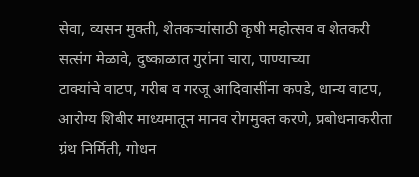सेवा, व्यसन मुक्ती, शेतकऱ्यांसाठी कृषी महोत्सव व शेतकरी सत्संग मेळावे, दुष्काळात गुरांना चारा, पाण्याच्या
टाक्यांचे वाटप, गरीब व गरजू आदिवासींना कपडे, धान्य वाटप, आरोग्य शिबीर माध्यमातून मानव रोगमुक्त करणे, प्रबोधनाकरीता ग्रंथ निर्मिती, गोधन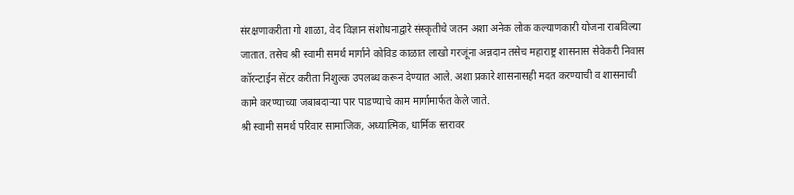संरक्षणाकरीता गो शाळा, वेद विज्ञान संशोधनाद्वारे संस्कृतीचे जतन अशा अनेक लोक कल्याणकारी योजना राबविल्या जातात. तसेच श्री स्वामी समर्थ मार्गाने कोविड काळात लाखो गरजूंना अन्नदान तसेच महाराष्ट्र शासनास सेवेकरी निवास कॉरन्टाईन सेंटर करीता निशुल्क उपलब्ध करून देण्यात आले. अशा प्रकारे शासनासही मदत करण्याची व शासनाची कामे करण्याच्या जबाबदाऱ्या पार पाडण्याचे काम मार्गामार्फत केले जाते.
श्री स्वामी समर्थ परिवार सामाजिक, अध्यात्मिक, धार्मिक स्तरावर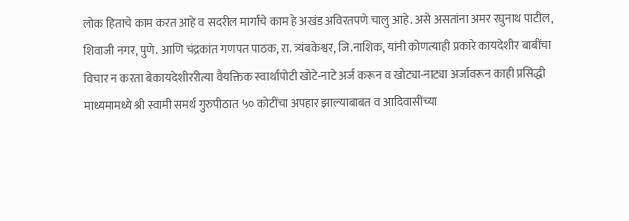लोक हिताचे काम करत आहे व सदरील मार्गाचे काम हे अखंड अविरतपणे चालु आहे. असे असतांना अमर रघुनाथ पाटील, शिवाजी नगर, पुणे. आणि चंद्रकांत गणपत पाठक, रा. त्र्यंबकेश्वर, जि.नाशिक, यांनी कोणत्याही प्रकारे कायदेशीर बाबींचा विचार न करता बेकायदेशीररीत्या वैयक्तिक स्वार्थापोटी खोटे-नाटे अर्ज करून व खोट्या-नाट्या अर्जावरून काही प्रसिद्धी माध्यमामध्ये श्री स्वामी समर्थ गुरुपीठात ५० कोटींचा अपहार झाल्याबाबत व आदिवासींच्या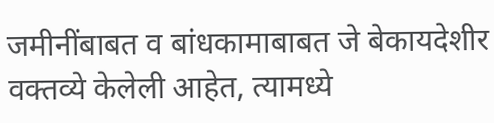जमीनींबाबत व बांधकामाबाबत जे बेकायदेशीर वक्तव्ये केलेली आहेत, त्यामध्ये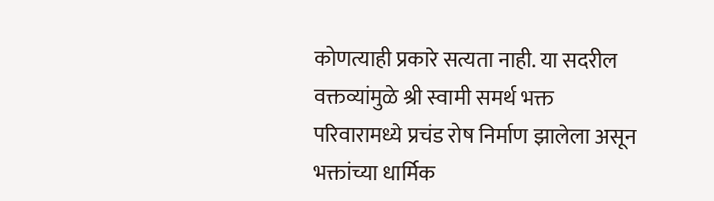कोणत्याही प्रकारे सत्यता नाही. या सदरील वक्तव्यांमुळे श्री स्वामी समर्थ भक्त परिवारामध्ये प्रचंड रोष निर्माण झालेला असून भक्तांच्या धार्मिक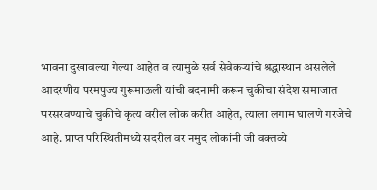भावना दुखावल्या गेल्या आहेत व त्यामुळे सर्व सेवेकऱ्यांचे श्रद्धास्थान असलेले आदरणीय परमपुज्य गुरूमाऊली यांची बदनामी करून चुकीचा संदेश समाजात परसरवण्याचे चुकीचे कृत्य वरील लोक करीत आहेत, त्याला लगाम घालणे गरजेचे आहे. प्राप्त परिस्थितीमध्ये सदरील वर नमुद लोकांनी जी वक्तव्ये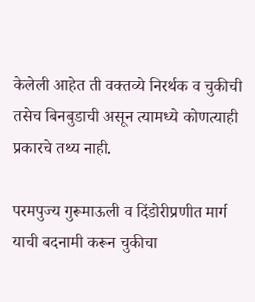केलेली आहेत ती वक्तव्ये निरर्थक व चुकीची तसेच बिनबुडाची असून त्यामध्ये कोणत्याही प्रकारचे तथ्य नाही.

परमपुज्य गुरूमाऊली व दिंडोरीप्रणीत मार्ग याची बदनामी करून चुकीचा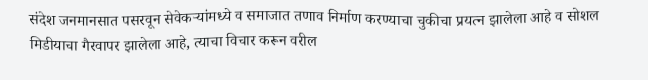संदेश जनमानसात पसरवून सेवेकऱ्यांमध्ये व समाजात तणाव निर्माण करण्याचा चुकीचा प्रयत्न झालेला आहे व सोशल मिडीयाचा गैरवापर झालेला आहे, त्याचा विचार करून वरील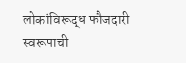लोकांविरूद्ध फौजदारी स्वरूपाची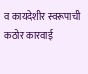व कायदेशीर स्वरूपाची कठोर कारवाई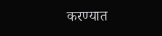करण्यात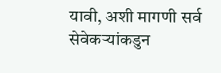यावी, अशी मागणी सर्व सेवेकऱ्यांकडुन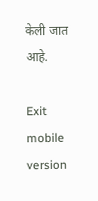केली जात आहे.

Exit mobile version